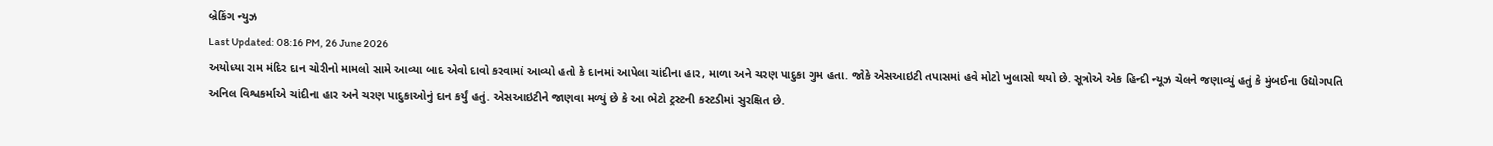બ્રેકિંગ ન્યુઝ
Last Updated: 08:16 PM, 26 June 2026
અયોધ્યા રામ મંદિર દાન ચોરીનો મામલો સામે આવ્યા બાદ એવો દાવો કરવામાં આવ્યો હતો કે દાનમાં આપેલા ચાંદીના હાર, માળા અને ચરણ પાદુકા ગુમ હતા. જોકે એસઆઇટી તપાસમાં હવે મોટો ખુલાસો થયો છે. સૂત્રોએ એક હિન્દી ન્યૂઝ ચેલને જણાવ્યું હતું કે મુંબઈના ઉદ્યોગપતિ અનિલ વિશ્વકર્માએ ચાંદીના હાર અને ચરણ પાદુકાઓનું દાન કર્યું હતું. એસઆઇટીને જાણવા મળ્યું છે કે આ ભેટો ટ્રસ્ટની કસ્ટડીમાં સુરક્ષિત છે.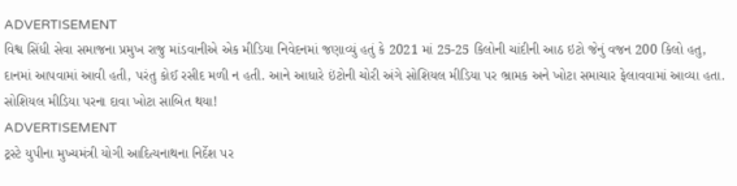ADVERTISEMENT
વિશ્વ સિંધી સેવા સમાજના પ્રમુખ રાજુ માંડવાનીએ એક મીડિયા નિવેદનમાં જણાવ્યું હતું કે 2021 માં 25-25 કિલોની ચાંદીની આઠ ઇટો જેનું વજન 200 કિલો હતુ, દાનમાં આપવામાં આવી હતી, પરંતુ કોઈ રસીદ મળી ન હતી. આને આધારે ઇંટોની ચોરી અંગે સોશિયલ મીડિયા પર ભ્રામક અને ખોટા સમાચાર ફેલાવવામાં આવ્યા હતા.
સોશિયલ મીડિયા પરના દાવા ખોટા સાબિત થયા!
ADVERTISEMENT
ટ્રસ્ટે યુપીના મુખ્યમંત્રી યોગી આદિત્યનાથના નિર્દેશ પર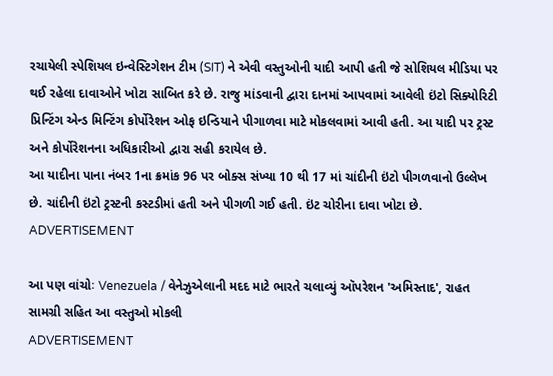રચાયેલી સ્પેશિયલ ઇન્વેસ્ટિગેશન ટીમ (SIT) ને એવી વસ્તુઓની યાદી આપી હતી જે સોશિયલ મીડિયા પર થઈ રહેલા દાવાઓને ખોટા સાબિત કરે છે. રાજુ માંડવાની દ્વારા દાનમાં આપવામાં આવેલી ઇંટો સિક્યોરિટી પ્રિન્ટિંગ એન્ડ મિન્ટિંગ કોર્પોરેશન ઓફ ઇન્ડિયાને પીગાળવા માટે મોકલવામાં આવી હતી. આ યાદી પર ટ્રસ્ટ અને કોર્પોરેશનના અધિકારીઓ દ્વારા સહી કરાયેલ છે.
આ યાદીના પાના નંબર 1ના ક્રમાંક 96 પર બોક્સ સંખ્યા 10 થી 17 માં ચાંદીની ઇંટો પીગળવાનો ઉલ્લેખ છે. ચાંદીની ઇંટો ટ્રસ્ટની કસ્ટડીમાં હતી અને પીગળી ગઈ હતી. ઇંટ ચોરીના દાવા ખોટા છે.
ADVERTISEMENT

આ પણ વાંચોઃ Venezuela / વેનેઝુએલાની મદદ માટે ભારતે ચલાવ્યું ઑપરેશન 'અમિસ્તાદ', રાહત સામગ્રી સહિત આ વસ્તુઓ મોકલી
ADVERTISEMENT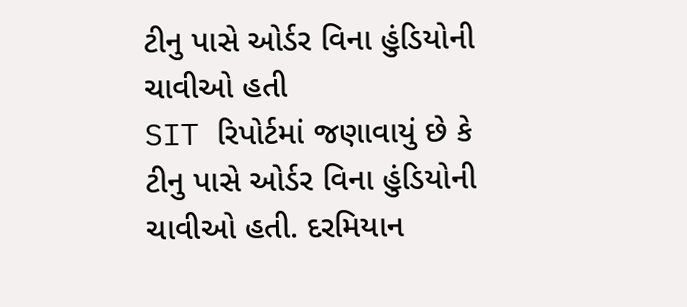ટીનુ પાસે ઓર્ડર વિના હુંડિયોની ચાવીઓ હતી
SIT રિપોર્ટમાં જણાવાયું છે કે ટીનુ પાસે ઓર્ડર વિના હુંડિયોની ચાવીઓ હતી. દરમિયાન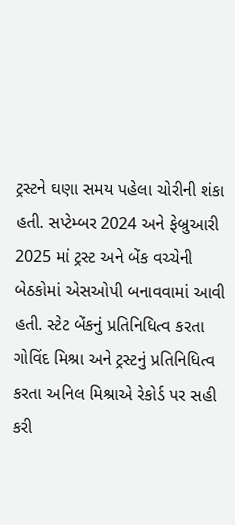ટ્રસ્ટને ઘણા સમય પહેલા ચોરીની શંકા હતી. સપ્ટેમ્બર 2024 અને ફેબ્રુઆરી 2025 માં ટ્રસ્ટ અને બેંક વચ્ચેની બેઠકોમાં એસઓપી બનાવવામાં આવી હતી. સ્ટેટ બેંકનું પ્રતિનિધિત્વ કરતા ગોવિંદ મિશ્રા અને ટ્રસ્ટનું પ્રતિનિધિત્વ કરતા અનિલ મિશ્રાએ રેકોર્ડ પર સહી કરી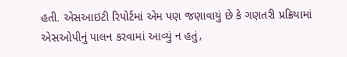હતી. એસઆઇટી રિપોર્ટમાં એમ પણ જણાવાયું છે કે ગણતરી પ્રક્રિયામાં એસઓપીનું પાલન કરવામાં આવ્યું ન હતું,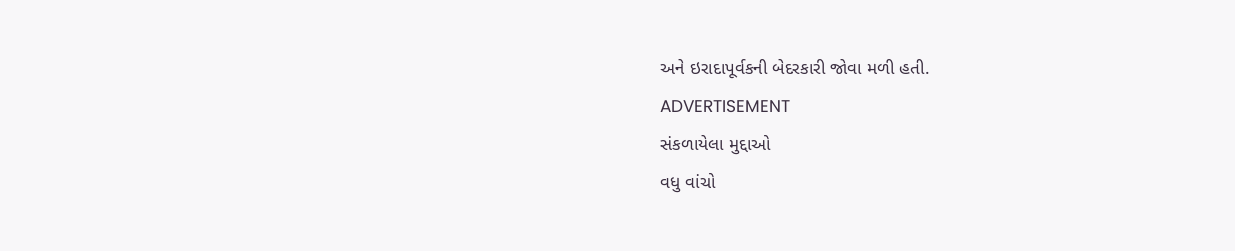અને ઇરાદાપૂર્વકની બેદરકારી જોવા મળી હતી.
ADVERTISEMENT
સંકળાયેલા મુદ્દાઓ
વધુ વાંચો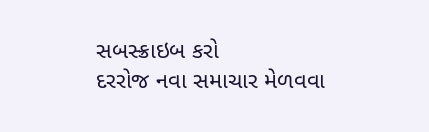સબસ્ક્રાઇબ કરો
દરરોજ નવા સમાચાર મેળવવા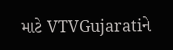માટે VTVGujaratiને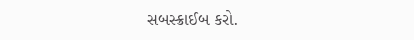સબસ્ક્રાઈબ કરો.